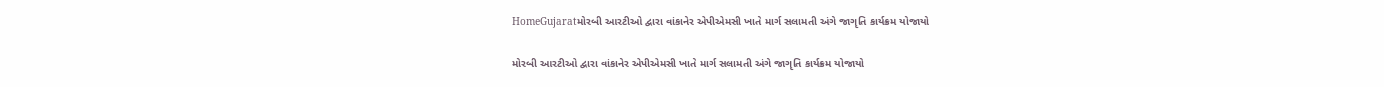HomeGujaratમોરબી આરટીઓ દ્વારા વાંકાનેર એપીએમસી ખાતે માર્ગ સલામતી અંગે જાગૃતિ કાર્યક્રમ યોજાયો

મોરબી આરટીઓ દ્વારા વાંકાનેર એપીએમસી ખાતે માર્ગ સલામતી અંગે જાગૃતિ કાર્યક્રમ યોજાયો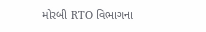મોરબી RTO વિભાગના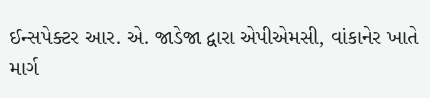ઈન્સપેક્ટર આર. એ. જાડેજા દ્વારા એપીએમસી, વાંકાનેર ખાતે માર્ગ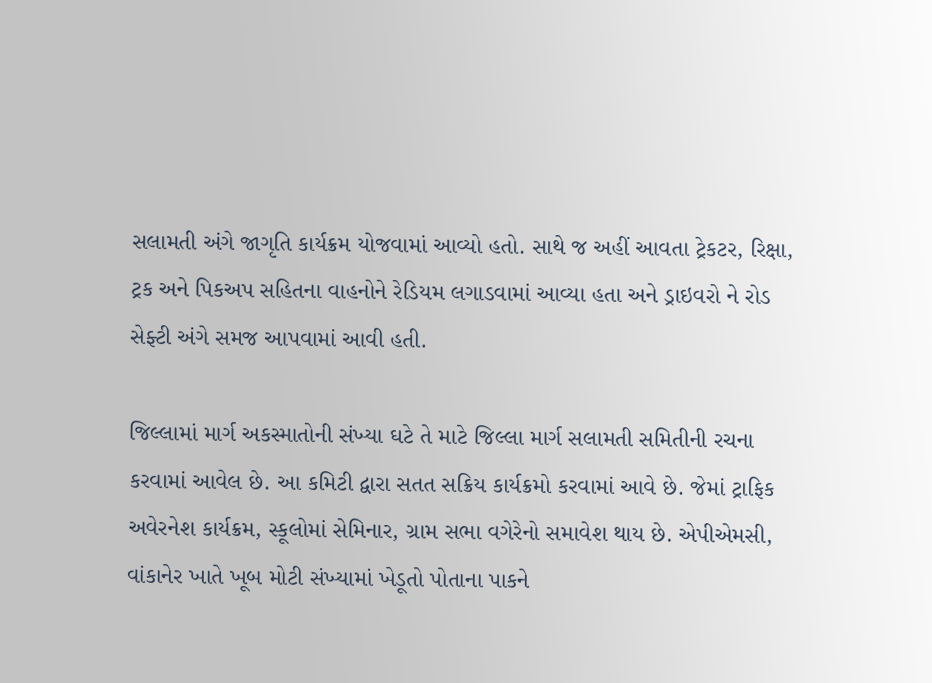સલામતી અંગે જાગૃતિ કાર્યક્રમ યોજવામાં આવ્યો હતો. સાથે જ અહીં આવતા ટ્રેકટર, રિક્ષા, ટ્રક અને પિકઅપ સહિતના વાહનોને રેડિયમ લગાડવામાં આવ્યા હતા અને ડ્રાઇવરો ને રોડ સેફ્ટી અંગે સમજ આપવામાં આવી હતી.

જિલ્લામાં માર્ગ અકસ્માતોની સંખ્યા ઘટે તે માટે જિલ્લા માર્ગ સલામતી સમિતીની રચના કરવામાં આવેલ છે. આ કમિટી દ્વારા સતત સક્રિય કાર્યક્રમો કરવામાં આવે છે. જેમાં ટ્રાફિક અવેરનેશ કાર્યક્રમ, સ્કૂલોમાં સેમિનાર, ગ્રામ સભા વગેરેનો સમાવેશ થાય છે. એપીએમસી, વાંકાનેર ખાતે ખૂબ મોટી સંખ્યામાં ખેડૂતો પોતાના પાકને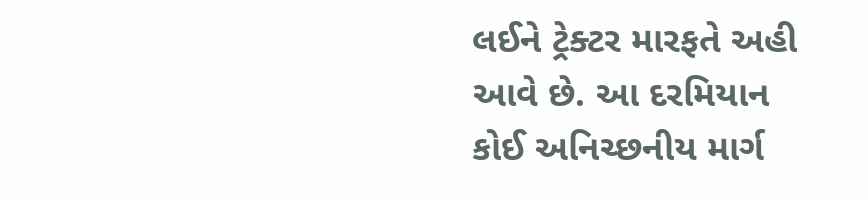લઈને ટ્રેક્ટર મારફતે અહી આવે છે. આ દરમિયાન કોઈ અનિચ્છનીય માર્ગ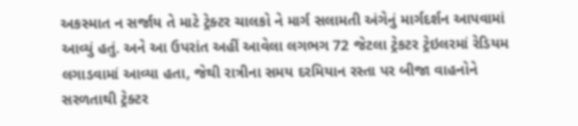અકસ્માત ન સર્જાય તે માટે ટ્રેક્ટર ચાલકો ને માર્ગ સલામતી અંગેનું માર્ગદર્શન આપવામાં આવ્યું હતું. અને આ ઉપરાંત અહીં આવેલા લગભગ 72 જેટલા ટ્રેકટર ટ્રેઇલરમાં રેડિયમ લગાડવામાં આવ્યા હતા, જેથી રાત્રીના સમય દરમિયાન રસ્તા પર બીજા વાહનોને સરળતાથી ટ્રેક્ટર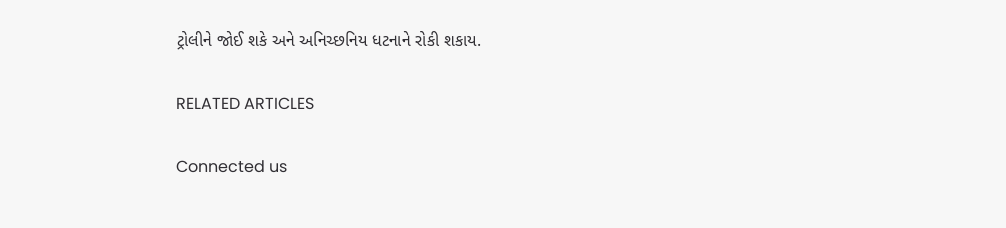ટ્રોલીને જોઈ શકે અને અનિચ્છનિય ધટનાને રોકી શકાય.

RELATED ARTICLES

Connected us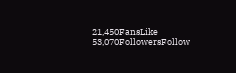21,450FansLike
53,070FollowersFollow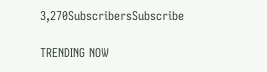3,270SubscribersSubscribe

TRENDING NOW